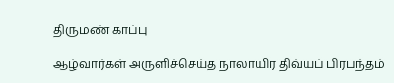திருமண் காப்பு

ஆழ்வார்கள் அருளிச்செய்த நாலாயிர திவ்யப் பிரபந்தம்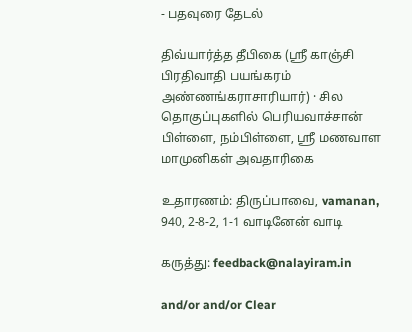- பதவுரை தேடல்

திவ்யார்த்த தீபிகை (ஸ்ரீ காஞ்சி பிரதிவாதி பயங்கரம் அண்ணங்கராசாரியார்) · சில தொகுப்புகளில் பெரியவாச்சான் பிள்ளை, நம்பிள்ளை, ஸ்ரீ மணவாள மாமுனிகள் அவதாரிகை

உதாரணம்: திருப்பாவை, vamanan, 940, 2-8-2, 1-1 வாடினேன் வாடி

கருத்து: feedback@nalayiram.in

and/or and/or Clear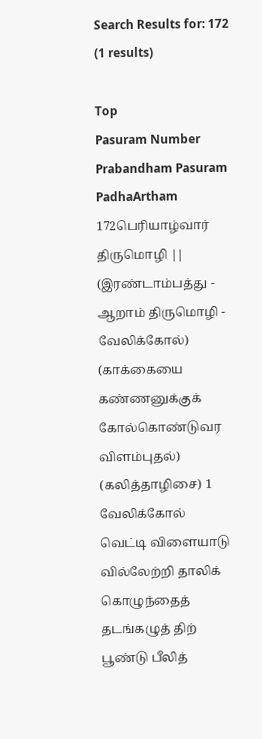Search Results for: 172 (1 results)

Top
Pasuram Number Prabandham Pasuram PadhaArtham
172பெரியாழ்வார் திருமொழி || (இரண்டாம்பத்து - ஆறாம் திருமொழி - வேலிக்கோல்) (காக்கையை கண்ணனுக்குக் கோல்கொண்டுவர விளம்புதல்) (கலித்தாழிசை) 1
வேலிக்கோல் வெட்டி விளையாடு வில்லேற்றி தாலிக் கொழுந்தைத் தடங்கழுத் திற் பூண்டு பீலித்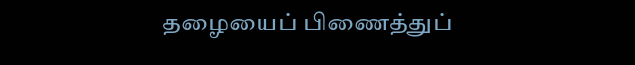தழையைப் பிணைத்துப்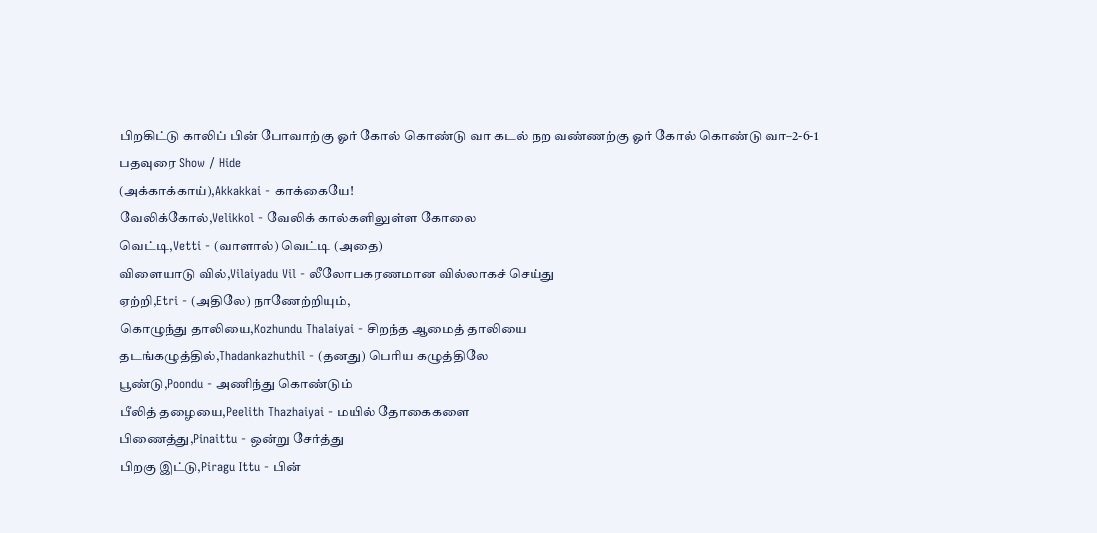பிறகிட்டு காலிப் பின் போவாற்கு ஓர் கோல் கொண்டு வா கடல் நற வண்ணற்கு ஓர் கோல் கொண்டு வா–2-6-1
பதவுரை Show / Hide
(அக்காக்காய்),Akkakkai - காக்கையே!
வேலிக்கோல்,Velikkol - வேலிக் கால்களிலுள்ள கோலை
வெட்டி,Vetti - (வாளால்) வெட்டி (அதை)
விளையாடு வில்,Vilaiyadu Vil - லீலோபகரணமான வில்லாகச் செய்து
ஏற்றி,Etri - (அதிலே) நாணேற்றியும்,
கொழுந்து தாலியை,Kozhundu Thalaiyai - சிறந்த ஆமைத் தாலியை
தடங்கழுத்தில்,Thadankazhuthil - (தனது) பெரிய கழுத்திலே
பூண்டு,Poondu - அணிந்து கொண்டும்
பீலித் தழையை,Peelith Thazhaiyai - மயில் தோகைகளை
பிணைத்து,Pinaittu - ஒன்று சேர்த்து
பிறகு இட்டு,Piragu Ittu - பின்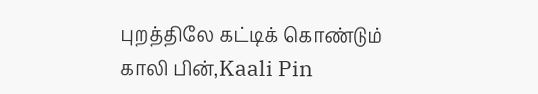புறத்திலே கட்டிக் கொண்டும்
காலி பின்,Kaali Pin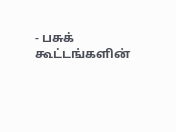- பசுக் கூட்டங்களின்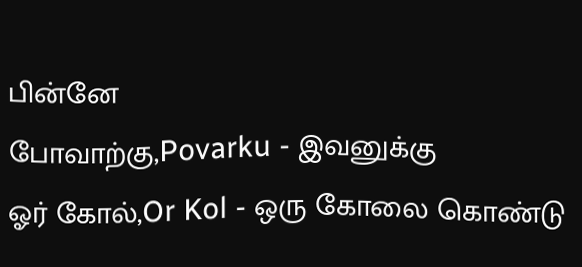பின்னே
போவாற்கு,Povarku - இவனுக்கு
ஓர் கோல்,Or Kol - ஒரு கோலை கொண்டு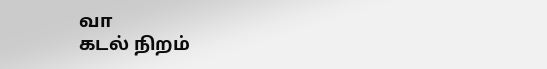வா
கடல் நிறம்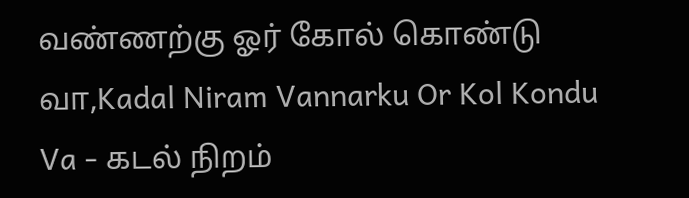வண்ணற்கு ஓர் கோல் கொண்டு வா,Kadal Niram Vannarku Or Kol Kondu Va - கடல் நிறம்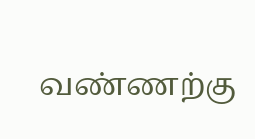வண்ணற்கு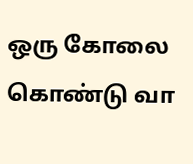ஒரு கோலை கொண்டு வா